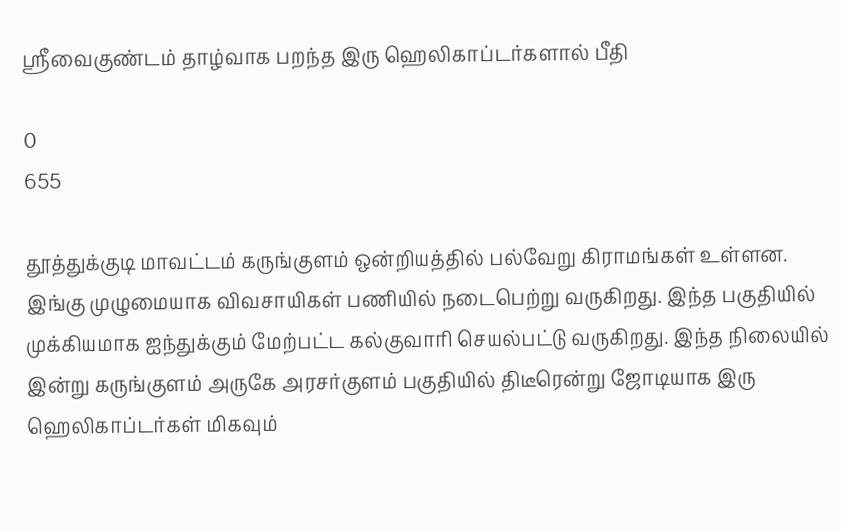ஸ்ரீவைகுண்டம் தாழ்வாக பறந்த இரு ஹெலிகாப்டர்களால் பீதி

0
655

தூத்துக்குடி மாவட்டம் கருங்குளம் ஒன்றியத்தில் பல்வேறு கிராமங்கள் உள்ளன. இங்கு முழுமையாக விவசாயிகள் பணியில் நடைபெற்று வருகிறது. இந்த பகுதியில் முக்கியமாக ஐந்துக்கும் மேற்பட்ட கல்குவாரி செயல்பட்டு வருகிறது. இந்த நிலையில் இன்று கருங்குளம் அருகே அரசர்குளம் பகுதியில் திடீரென்று ஜோடியாக இரு ஹெலிகாப்டர்கள் மிகவும்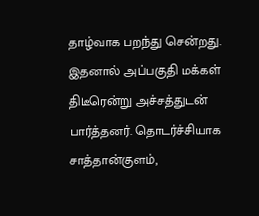தாழ்வாக பறந்து சென்றது. இதனால் அப்பகுதி மக்கள் திடீரென்று அச்சத்துடன் பார்த்தனர். தொடர்ச்சியாக சாத்தான்குளம்,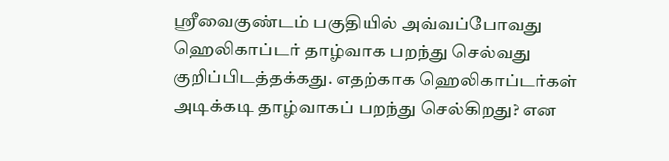ஸ்ரீவைகுண்டம் பகுதியில் அவ்வப்போவது ஹெலிகாப்டர் தாழ்வாக பறந்து செல்வது குறிப்பிடத்தக்கது. எதற்காக ஹெலிகாப்டர்கள் அடிக்கடி தாழ்வாகப் பறந்து செல்கிறது? என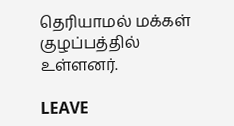தெரியாமல் மக்கள் குழப்பத்தில் உள்ளனர்.

LEAVE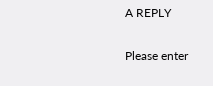A REPLY

Please enter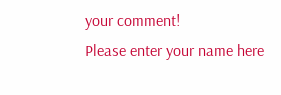your comment!
Please enter your name here